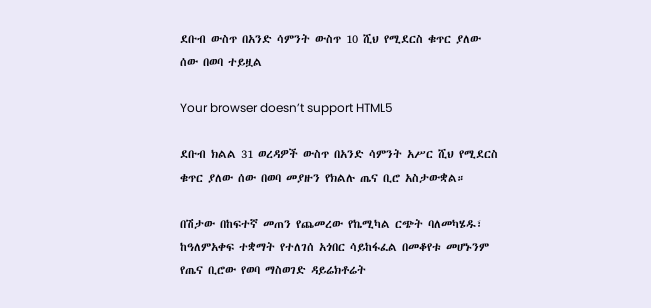ደቡብ ውስጥ በአንድ ሳምንት ውስጥ 10 ሺህ የሚደርስ ቁጥር ያለው ሰው በወባ ተይዟል

Your browser doesn’t support HTML5

ደቡብ ክልል 31 ወረዳዎች ውስጥ በአንድ ሳምንት አሥር ሺህ የሚደርስ ቁጥር ያለው ሰው በወባ መያዙን የክልሉ ጤና ቢሮ አስታውቋል።

በሽታው በከፍተኛ መጠን የጨመረው የኬሚካል ርጭት ባለመካሄዱ፣ ከዓለምአቀፍ ተቋማት የተለገሰ አጎበር ሳይከፋፈል በመቆየቱ መሆኑንም የጤና ቢሮው የወባ ማስወገድ ዳይሬክቶሬት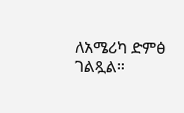ለአሜሪካ ድምፅ ገልጿል።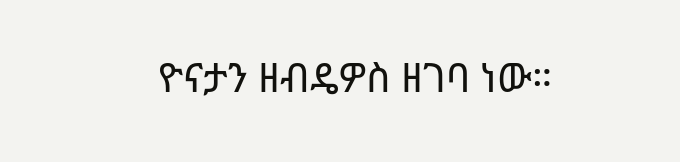ዮናታን ዘብዴዎስ ዘገባ ነው።